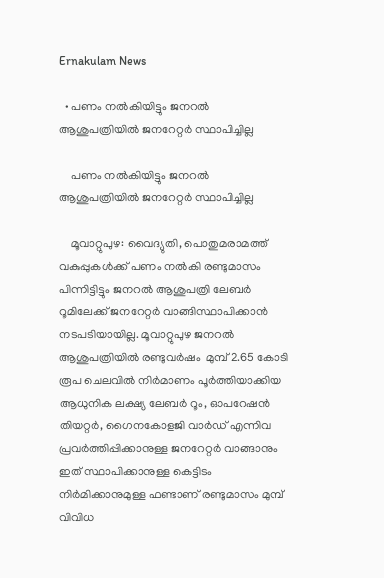Ernakulam News

  • പണം നൽകിയിട്ടും ജനറൽ ആശുപത്രിയിൽ ജനറേറ്റർ സ്ഥാപിച്ചില്ല

    പണം നൽകിയിട്ടും ജനറൽ ആശുപത്രിയിൽ ജനറേറ്റർ സ്ഥാപിച്ചില്ല

    മൂവാറ്റുപുഴ: വൈദ്യുതി, പൊതുമരാമത്ത് വകുപ്പുകൾക്ക് പണം നൽകി രണ്ടുമാസം പിന്നിട്ടിട്ടും ജനറൽ ആശുപത്രി ലേബർ റൂമിലേക്ക് ജനറേറ്റർ വാങ്ങിസ്ഥാപിക്കാൻ നടപടിയായില്ല. മൂവാറ്റുപുഴ ജനറൽ ആശുപത്രിയിൽ രണ്ടുവർഷം  മുമ്പ് 2.65 കോടി രൂപ ചെലവിൽ നിർമാണം പൂർത്തിയാക്കിയ ആധുനിക ലക്ഷ്യ ലേബർ റൂം, ഓപറേഷൻ തിയറ്റർ, ഗൈനകോളജി വാർഡ് എന്നിവ പ്രവർത്തിപ്പിക്കാനുള്ള ജനറേറ്റർ വാങ്ങാനും ഇത് സ്ഥാപിക്കാനുള്ള കെട്ടിടം നിർമിക്കാനുമുള്ള ഫണ്ടാണ് രണ്ടുമാസം മുമ്പ് വിവിധ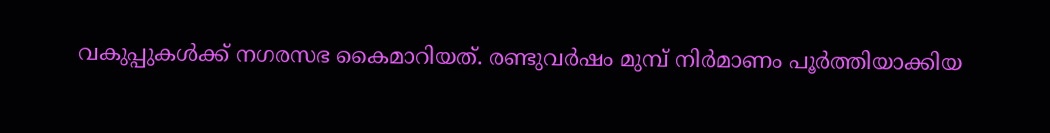വകുപ്പുകൾക്ക് നഗരസഭ കൈമാറിയത്. രണ്ടുവർഷം മുമ്പ് നിർമാണം പൂർത്തിയാക്കിയ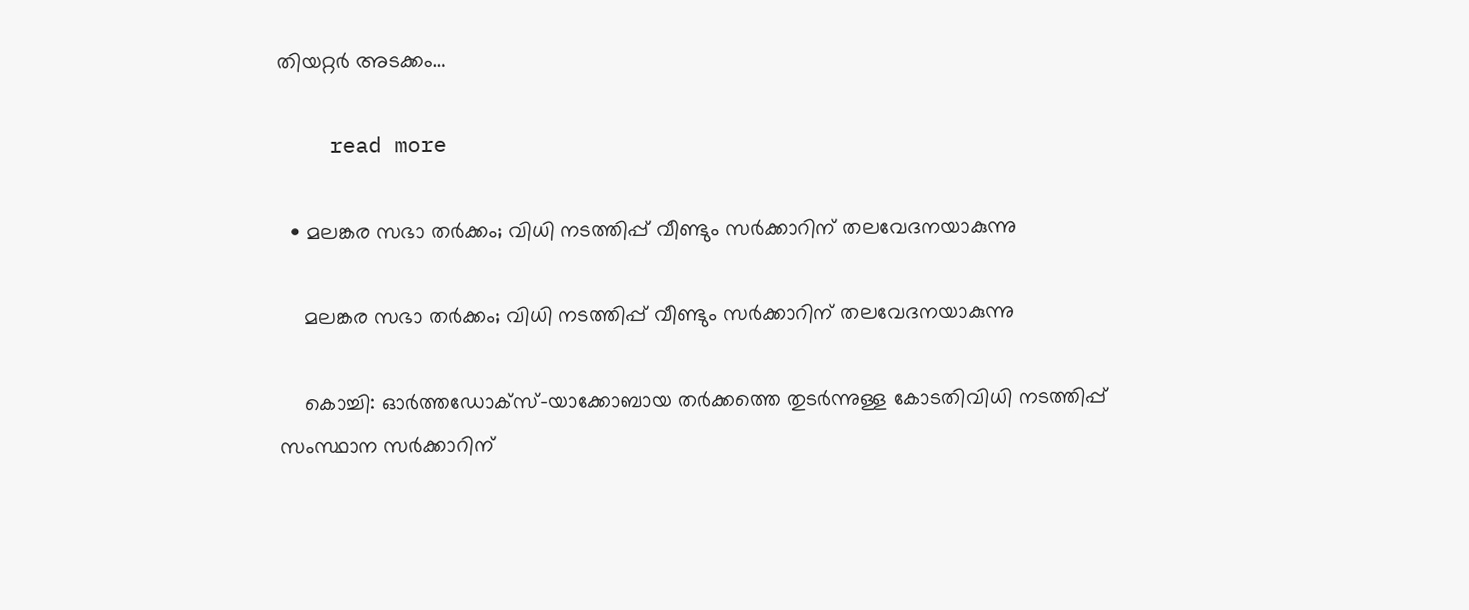തിയറ്റർ അടക്കം…

    read more

  • മലങ്കര സഭാ തർക്കം; വിധി നടത്തിപ്പ് വീണ്ടും സർക്കാറിന് തലവേദനയാകുന്നു

    മലങ്കര സഭാ തർക്കം; വിധി നടത്തിപ്പ് വീണ്ടും സർക്കാറിന് തലവേദനയാകുന്നു

    കൊച്ചി: ഓർത്തഡോക്സ്-യാക്കോബായ തർക്കത്തെ തുടർന്നുള്ള കോടതിവിധി നടത്തിപ്പ് സംസ്ഥാന സർക്കാറിന്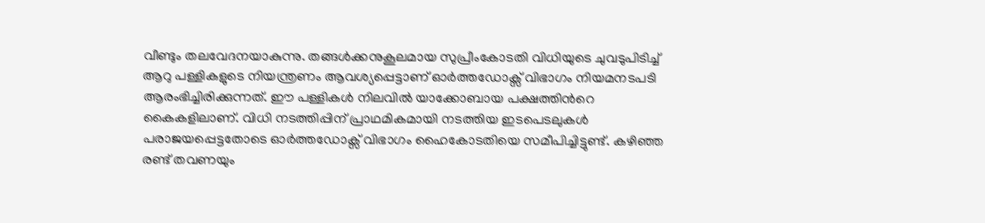വീണ്ടും തലവേദനയാകുന്നു. തങ്ങൾക്കനുകൂലമായ സുപ്രീംകോടതി വിധിയുടെ ചുവടുപിടിച്ച് ആറു പള്ളികളുടെ നിയന്ത്രണം ആവശ്യപ്പെട്ടാണ് ഓർത്തഡോക്സ് വിഭാഗം നിയമനടപടി ആരംഭിച്ചിരിക്കുന്നത്. ഈ പള്ളികൾ നിലവിൽ യാക്കോബായ പക്ഷത്തിന്‍റെ കൈകളിലാണ്. വിധി നടത്തിപ്പിന് പ്രാഥമികമായി നടത്തിയ ഇടപെടലുകൾ പരാജയപ്പെട്ടതോടെ ഓർത്തഡോക്സ് വിഭാഗം ഹൈകോടതിയെ സമീപിച്ചിട്ടുണ്ട്. കഴിഞ്ഞ രണ്ട് തവണയും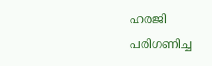ഹരജി പരിഗണിച്ച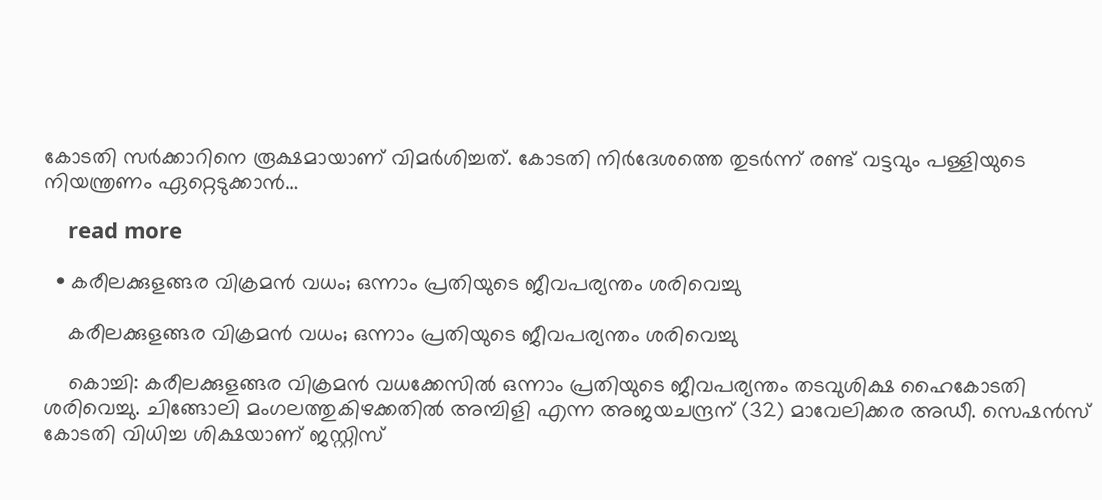കോടതി സർക്കാറിനെ രൂക്ഷമായാണ് വിമർശിച്ചത്. കോടതി നിർദേശത്തെ തുടർന്ന് രണ്ട് വട്ടവും പള്ളിയുടെ നിയന്ത്രണം ഏറ്റെടുക്കാൻ…

    read more

  • കരീലക്കുളങ്ങര വിക്രമൻ വധം; ഒന്നാം പ്രതിയുടെ ജീവപര്യന്തം ശരിവെച്ചു

    കരീലക്കുളങ്ങര വിക്രമൻ വധം; ഒന്നാം പ്രതിയുടെ ജീവപര്യന്തം ശരിവെച്ചു

    കൊച്ചി: കരീലക്കുളങ്ങര വിക്രമൻ വധക്കേസിൽ ഒന്നാം പ്രതിയുടെ ജീവപര്യന്തം തടവുശിക്ഷ ഹൈകോടതി ശരിവെച്ചു. ചിങ്ങോലി മംഗലത്തുകിഴക്കതിൽ അമ്പിളി എന്ന അജയചന്ദ്രന് (32) മാവേലിക്കര അഡീ. സെഷൻസ് കോടതി വിധിച്ച ശിക്ഷയാണ് ജസ്റ്റിസ്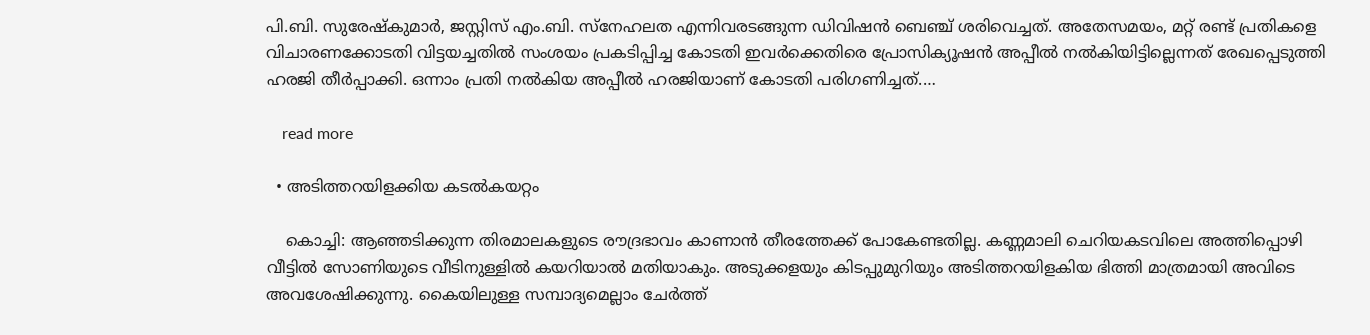പി.ബി. സുരേഷ്കുമാർ, ജസ്റ്റിസ് എം.ബി. സ്നേഹലത എന്നിവരടങ്ങുന്ന ഡിവിഷൻ ബെഞ്ച് ശരിവെച്ചത്. അതേസമയം, മറ്റ് രണ്ട് പ്രതികളെ വിചാരണക്കോടതി വിട്ടയച്ചതിൽ സംശയം പ്രകടിപ്പിച്ച കോടതി ഇവർക്കെതിരെ പ്രോസിക്യൂഷൻ അപ്പീൽ നൽകിയിട്ടില്ലെന്നത് രേഖപ്പെടുത്തി ഹരജി തീർപ്പാക്കി. ഒന്നാം പ്രതി നൽകിയ അപ്പീൽ ഹരജിയാണ് കോടതി പരിഗണിച്ചത്.…

    read more

  • അടിത്തറയിളക്കിയ കടൽകയറ്റം

    കൊച്ചി: ആഞ്ഞടിക്കുന്ന തിരമാലകളുടെ രൗദ്രഭാവം കാണാൻ തീരത്തേക്ക് പോകേണ്ടതില്ല. കണ്ണമാലി ചെറിയകടവിലെ അത്തിപ്പൊഴി വീട്ടിൽ സോണിയുടെ വീടിനുള്ളിൽ കയറിയാൽ മതിയാകും. അടുക്കളയും കിടപ്പുമുറിയും അടിത്തറയിളകിയ ഭിത്തി മാത്രമായി അവിടെ അവശേഷിക്കുന്നു. കൈയിലുള്ള സമ്പാദ്യമെല്ലാം ചേർത്ത്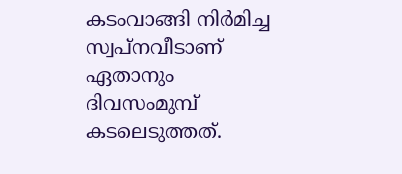കടംവാങ്ങി നിർമിച്ച സ്വപ്നവീടാണ് ഏതാനും ദിവസംമുമ്പ് കടലെടുത്തത്.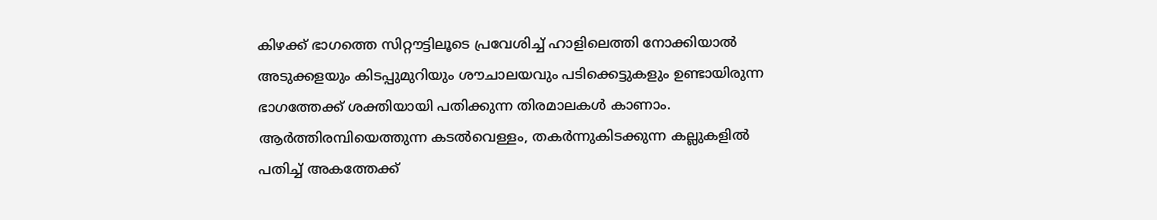കിഴക്ക് ഭാഗത്തെ സിറ്റൗട്ടിലൂടെ പ്രവേശിച്ച് ഹാളിലെത്തി നോക്കിയാൽ അടുക്കളയും കിടപ്പുമുറിയും ശൗചാലയവും പടിക്കെട്ടുകളും ഉണ്ടായിരുന്ന ഭാഗത്തേക്ക് ശക്തിയായി പതിക്കുന്ന തിരമാലകൾ കാണാം. ആർത്തിരമ്പിയെത്തുന്ന കടൽവെള്ളം, തകർന്നുകിടക്കുന്ന കല്ലുകളിൽ പതിച്ച് അകത്തേക്ക്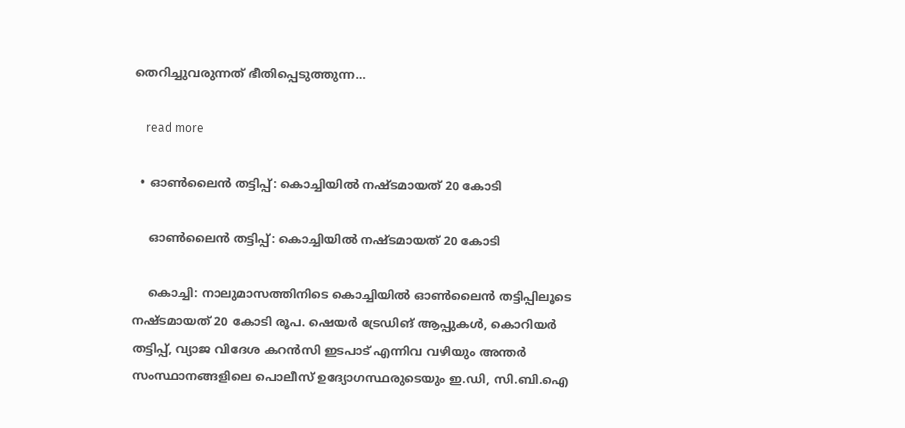തെറിച്ചുവരുന്നത് ഭീതിപ്പെടുത്തുന്ന…

    read more

  • ഓൺലൈൻ തട്ടിപ്പ്: കൊച്ചിയിൽ നഷ്ടമായത് 20 കോടി

    ഓൺലൈൻ തട്ടിപ്പ്: കൊച്ചിയിൽ നഷ്ടമായത് 20 കോടി

    കൊച്ചി: നാലുമാസത്തിനിടെ കൊച്ചിയിൽ ഓൺലൈൻ തട്ടിപ്പിലൂടെ നഷ്ടമായത് 20 കോടി രൂപ. ഷെയർ ട്രേഡിങ് ആപ്പുകൾ, കൊറിയർ തട്ടിപ്പ്, വ്യാജ വിദേശ കറൻസി ഇടപാട് എന്നിവ വഴിയും അന്തർ സംസ്ഥാനങ്ങളിലെ പൊലീസ് ഉദ്യോഗസ്ഥരുടെയും ഇ.ഡി, സി.ബി.ഐ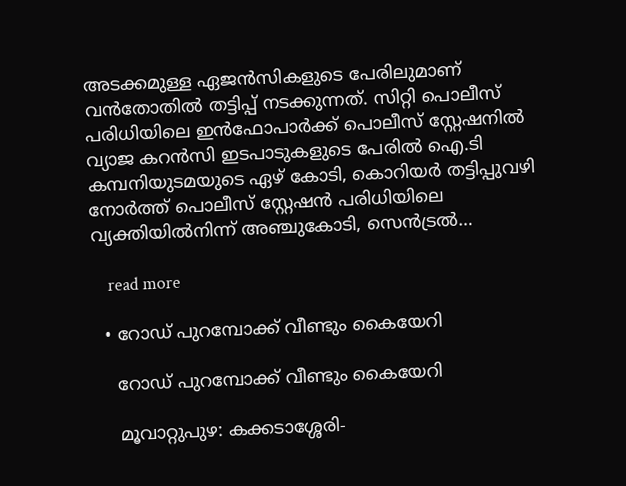അടക്കമുള്ള ഏജൻസികളുടെ പേരിലുമാണ് വൻതോതിൽ തട്ടിപ്പ് നടക്കുന്നത്. സിറ്റി പൊലീസ് പരിധിയിലെ ഇൻഫോപാർക്ക് പൊലീസ് സ്റ്റേഷനിൽ വ്യാജ കറൻസി ഇടപാടുകളുടെ പേരിൽ ഐ.ടി കമ്പനിയുടമയുടെ ഏഴ് കോടി, കൊറിയർ തട്ടിപ്പുവഴി നോർത്ത് പൊലീസ് സ്റ്റേഷൻ പരിധിയിലെ വ്യക്തിയിൽനിന്ന് അഞ്ചുകോടി, സെൻട്രൽ…

    read more

  • റോഡ് പുറമ്പോക്ക് വീണ്ടും കൈയേറി

    റോഡ് പുറമ്പോക്ക് വീണ്ടും കൈയേറി

    മൂവാറ്റുപുഴ: കക്കടാശ്ശേരി-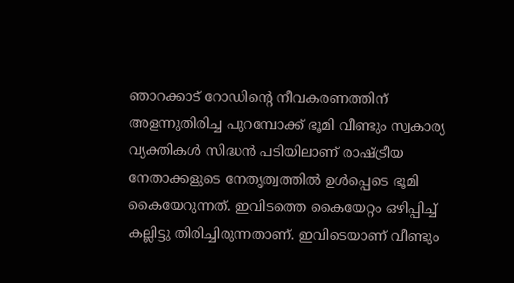ഞാറക്കാട് റോഡിന്‍റെ നീവകരണത്തിന് അളന്നുതിരിച്ച പുറമ്പോക്ക് ഭൂമി വീണ്ടും സ്വകാര്യ വ്യക്തികൾ സിദ്ധൻ പടിയിലാണ് രാഷ്ട്രീയ നേതാക്കളുടെ നേതൃത്വത്തിൽ ഉൾപ്പെടെ ഭൂമി കൈയേറുന്നത്. ഇവിടത്തെ കൈയേറ്റം ഒഴിപ്പിച്ച് കല്ലിട്ടു തിരിച്ചിരുന്നതാണ്. ഇവിടെയാണ് വീണ്ടും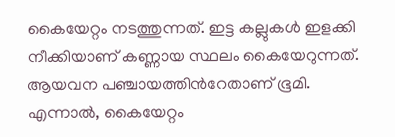കൈയേറ്റം നടത്തുന്നത്. ഇട്ട കല്ലുകൾ ഇളക്കി നീക്കിയാണ് കണ്ണായ സ്ഥലം കൈയേറുന്നത്. ആയവന പഞ്ചായത്തിന്‍റേതാണ് ഭൂമി. എന്നാൽ, കൈയേറ്റം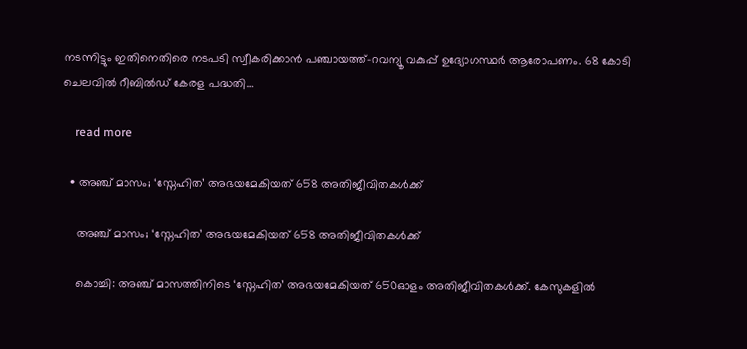നടന്നിട്ടും ഇതിനെതിരെ നടപടി സ്വീകരിക്കാൻ പഞ്ചായത്ത്-റവന്യൂ വകുപ്പ് ഉദ്യോഗസ്ഥർ ആരോപണം. 68 കോടി ചെലവിൽ റീബിൽഡ് കേരള പദ്ധതി…

    read more

  • അഞ്ച് മാസം; ‘സ്നേഹിത’ അഭയമേകിയത് 658 അതിജീവിതകൾക്ക്

    അഞ്ച് മാസം; ‘സ്നേഹിത’ അഭയമേകിയത് 658 അതിജീവിതകൾക്ക്

    കൊച്ചി: അഞ്ച് മാസത്തിനിടെ ‘സ്നേഹിത’ അഭയമേകിയത് 650ഓളം അതിജീവിതകൾക്ക്. കേസുകളിൽ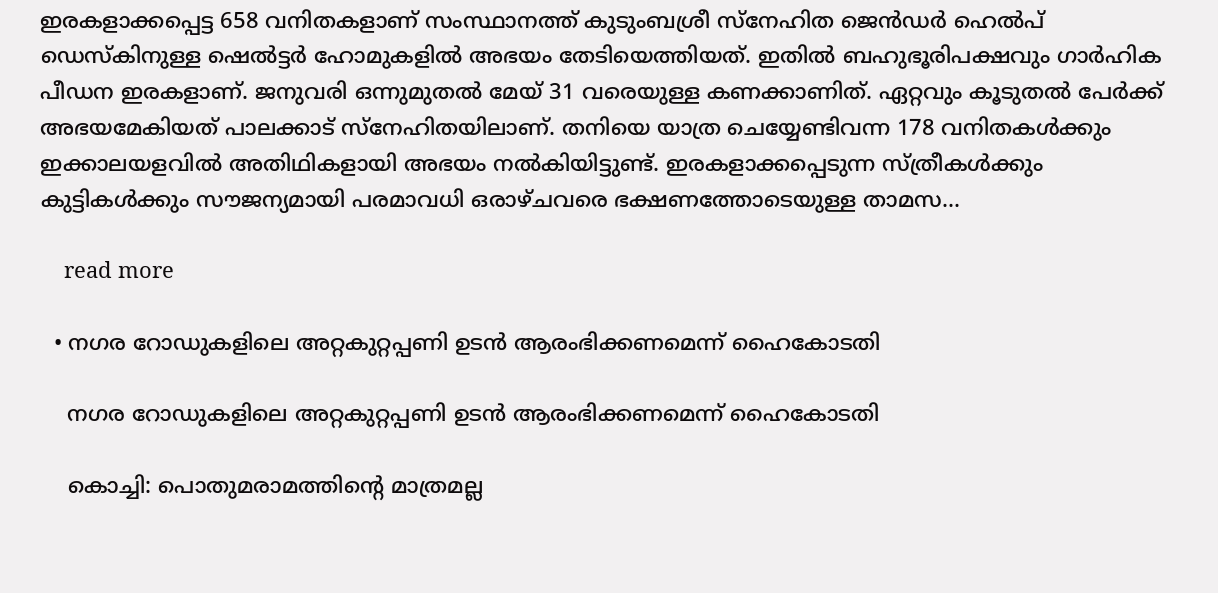ഇരകളാക്കപ്പെട്ട 658 വനിതകളാണ് സംസ്ഥാനത്ത് കുടുംബശ്രീ സ്നേഹിത ജെൻഡർ ഹെൽപ് ഡെസ്കിനുള്ള ഷെൽട്ടർ ഹോമുകളിൽ അഭയം തേടിയെത്തിയത്. ഇതിൽ ബഹുഭൂരിപക്ഷവും ഗാർഹിക പീഡന ഇരകളാണ്. ജനുവരി ഒന്നുമുതൽ മേയ് 31 വരെയുള്ള കണക്കാണിത്. ഏറ്റവും കൂടുതൽ പേർക്ക് അഭയമേകിയത് പാലക്കാട് സ്നേഹിതയിലാണ്. തനിയെ യാത്ര ചെയ്യേണ്ടിവന്ന 178 വനിതകൾക്കും ഇക്കാലയളവിൽ അതിഥികളായി അഭയം നൽകിയിട്ടുണ്ട്. ഇരകളാക്കപ്പെടുന്ന സ്ത്രീകൾക്കും കുട്ടികൾക്കും സൗജന്യമായി പരമാവധി ഒരാഴ്ചവരെ ഭക്ഷണത്തോടെയുള്ള താമസ…

    read more

  • നഗര റോഡുകളിലെ അറ്റകുറ്റപ്പണി ഉടൻ ആരംഭിക്കണമെന്ന് ഹൈകോടതി

    നഗര റോഡുകളിലെ അറ്റകുറ്റപ്പണി ഉടൻ ആരംഭിക്കണമെന്ന് ഹൈകോടതി

    കൊച്ചി: പൊതുമരാമത്തിന്‍റെ മാത്രമല്ല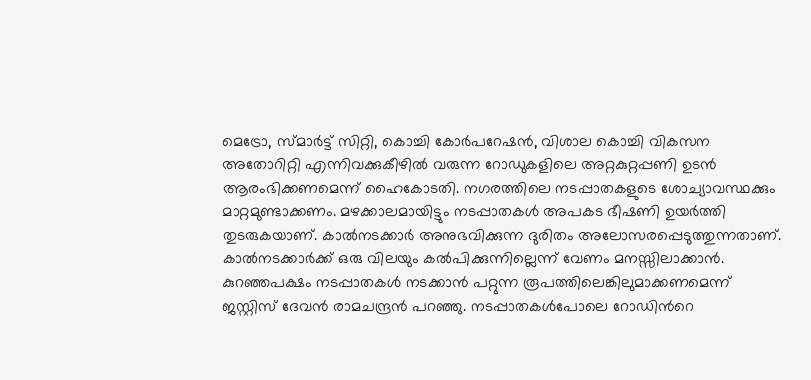മെട്രോ, സ്മാർട്ട് സിറ്റി, കൊച്ചി കോർപറേഷൻ, വിശാല കൊച്ചി വികസന അതോറിറ്റി എന്നിവക്കുകീഴിൽ വരുന്ന റോഡുകളിലെ അറ്റകുറ്റപ്പണി ഉടൻ ആരംഭിക്കണമെന്ന് ഹൈകോടതി. നഗരത്തിലെ നടപ്പാതകളുടെ ശോച്യാവസ്ഥക്കും മാറ്റമുണ്ടാക്കണം. മഴക്കാലമായിട്ടും നടപ്പാതകൾ അപകട ഭീഷണി ഉയർത്തി തുടരുകയാണ്. കാൽനടക്കാർ അനുഭവിക്കുന്ന ദുരിതം അലോസരപ്പെടുത്തുന്നതാണ്. കാൽനടക്കാർക്ക് ഒരു വിലയും കൽപിക്കുന്നില്ലെന്ന് വേണം മനസ്സിലാക്കാൻ. കുറഞ്ഞപക്ഷം നടപ്പാതകൾ നടക്കാൻ പറ്റുന്ന രൂപത്തിലെങ്കിലുമാക്കണമെന്ന് ജസ്റ്റിസ് ദേവൻ രാമചന്ദ്രൻ പറഞ്ഞു. നടപ്പാതകൾപോലെ റോഡിന്‍റെ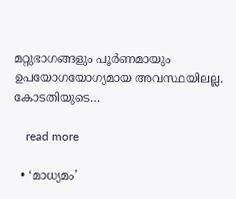മറ്റുഭാഗങ്ങളും പൂർണമായും ഉപയോഗയോഗ്യമായ അവസ്ഥയിലല്ല. കോടതിയുടെ…

    read more

  • ‘മാധ്യമം’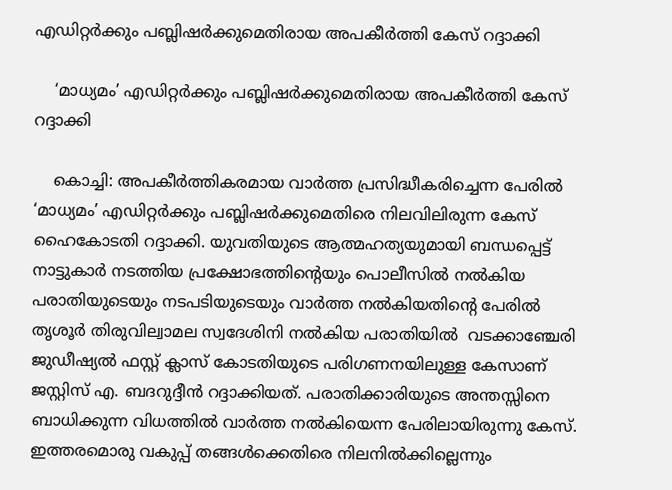എഡിറ്റർക്കും പബ്ലിഷർക്കുമെതിരായ അപകീർത്തി കേസ് റദ്ദാക്കി

    ‘മാധ്യമം’ എഡിറ്റർക്കും പബ്ലിഷർക്കുമെതിരായ അപകീർത്തി കേസ് റദ്ദാക്കി

    കൊച്ചി: അപകീർത്തികരമായ വാർത്ത പ്രസിദ്ധീകരിച്ചെന്ന പേരിൽ ‘മാധ്യമം’ എഡിറ്റർക്കും പബ്ലിഷർക്കുമെതിരെ നിലവിലിരുന്ന കേസ് ഹൈകോടതി റദ്ദാക്കി. യുവതിയുടെ ആത്മഹത്യയുമായി ബന്ധപ്പെട്ട് നാട്ടുകാർ നടത്തിയ പ്രക്ഷോഭത്തിന്‍റെയും പൊലീസിൽ നൽകിയ പരാതിയുടെയും നടപടിയുടെയും വാർത്ത നൽകിയതിന്‍റെ പേരിൽ തൃശൂർ തിരുവില്വാമല സ്വദേശിനി നൽകിയ പരാതിയിൽ  വടക്കാഞ്ചേരി ജുഡീഷ്യൽ ഫസ്റ്റ് ക്ലാസ് കോടതിയുടെ പരിഗണനയിലുള്ള കേസാണ് ജസ്റ്റിസ് എ. ബദറുദ്ദീൻ റദ്ദാക്കിയത്. പരാതിക്കാരിയുടെ അന്തസ്സിനെ ബാധിക്കുന്ന വിധത്തിൽ വാർത്ത നൽകിയെന്ന പേരിലായിരുന്നു കേസ്. ഇത്തരമൊരു വകുപ്പ് തങ്ങൾക്കെതിരെ നിലനിൽക്കില്ലെന്നും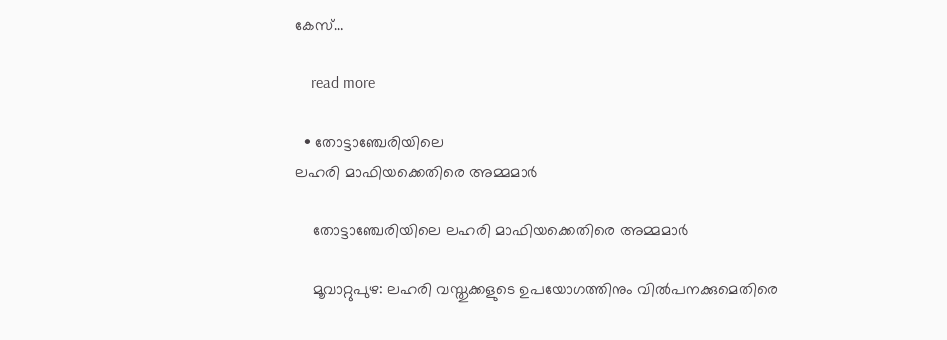കേസ്…

    read more

  • തോട്ടാഞ്ചേരിയിലെ
ലഹരി മാഫിയക്കെതിരെ അമ്മമാർ

    തോട്ടാഞ്ചേരിയിലെ ലഹരി മാഫിയക്കെതിരെ അമ്മമാർ

    മൂവാറ്റുപുഴ: ലഹരി വസ്തുക്കളുടെ ഉപയോഗത്തിനും വിൽപനക്കുമെതിരെ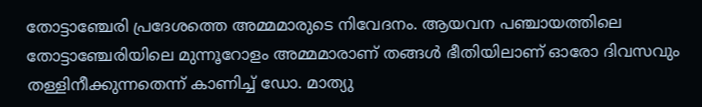തോട്ടാഞ്ചേരി പ്രദേശത്തെ അമ്മമാരുടെ നിവേദനം. ആയവന പഞ്ചായത്തിലെ തോട്ടാഞ്ചേരിയിലെ മുന്നൂറോളം അമ്മമാരാണ് തങ്ങൾ ഭീതിയിലാണ് ഓരോ ദിവസവും തള്ളിനീക്കുന്നതെന്ന് കാണിച്ച് ഡോ. മാത്യു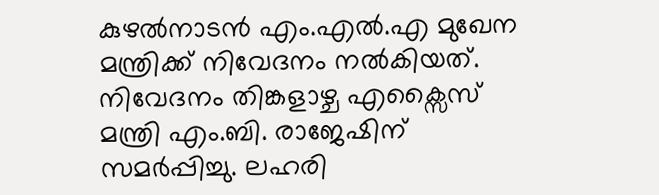കുഴൽനാടൻ എം.എൽ.എ മുഖേന മന്ത്രിക്ക് നിവേദനം നൽകിയത്. നിവേദനം തിങ്കളാഴ്ച എക്സൈസ് മന്ത്രി എം.ബി. രാജേഷിന് സമർപ്പിച്ചു. ലഹരി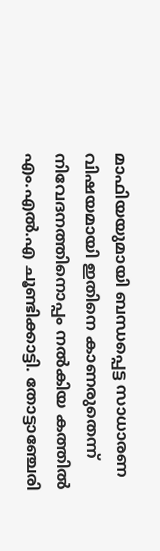മാഫിയയുമായി ബന്ധപ്പെട്ട സാധാരണ വിഷയമായി ഇതിനെ കാണരുതെന്ന് നിവേദനത്തിനൊപ്പം നൽകിയ കത്തിൽ എം.എൽ.എ ചൂണ്ടിക്കാട്ടി. തോട്ടാഞ്ചേരി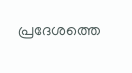പ്രദേശത്തെ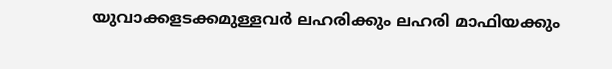യുവാക്കളടക്കമുള്ളവർ ലഹരിക്കും ലഹരി മാഫിയക്കും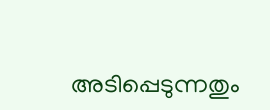അടിപ്പെടുന്നതും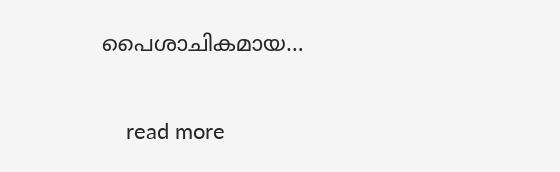പൈശാചികമായ…

    read more